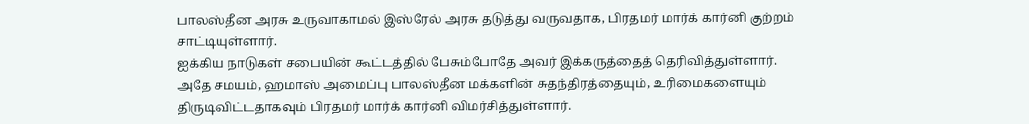பாலஸ்தீன அரசு உருவாகாமல் இஸ்ரேல் அரசு தடுத்து வருவதாக, பிரதமர் மார்க் கார்னி குற்றம் சாட்டியுள்ளார்.
ஐக்கிய நாடுகள் சபையின் கூட்டத்தில் பேசும்போதே அவர் இக்கருத்தைத் தெரிவித்துள்ளார்.
அதே சமயம், ஹமாஸ் அமைப்பு பாலஸ்தீன மக்களின் சுதந்திரத்தையும், உரிமைகளையும் திருடிவிட்டதாகவும் பிரதமர் மார்க் கார்னி விமர்சித்துள்ளார்.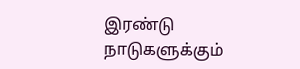இரண்டு நாடுகளுக்கும்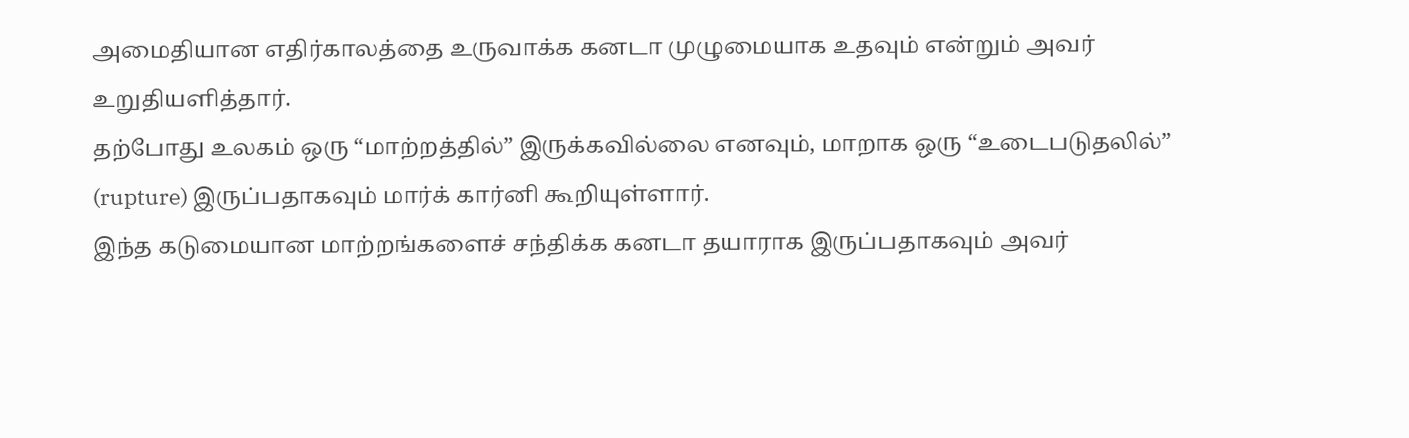அமைதியான எதிர்காலத்தை உருவாக்க கனடா முழுமையாக உதவும் என்றும் அவர் உறுதியளித்தார்.
தற்போது உலகம் ஒரு “மாற்றத்தில்” இருக்கவில்லை எனவும், மாறாக ஒரு “உடைபடுதலில்” (rupture) இருப்பதாகவும் மார்க் கார்னி கூறியுள்ளார்.
இந்த கடுமையான மாற்றங்களைச் சந்திக்க கனடா தயாராக இருப்பதாகவும் அவர்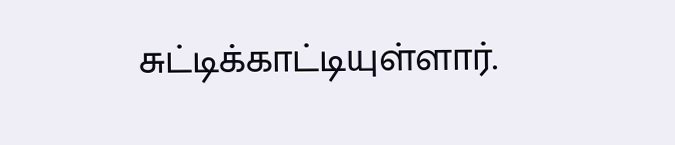சுட்டிக்காட்டியுள்ளார்.